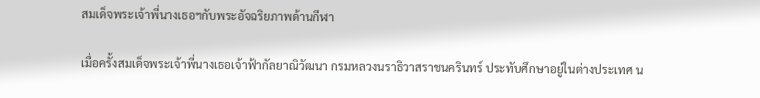สมเด็จพระเจ้าพี่นางเธอฯกับพระอัจฉริยภาพด้านกีฬา

เมื่อครั้งสมเด็จพระเจ้าพี่นางเธอเจ้าฟ้ากัลยาณิวัฒนา กรมหลวงนราธิวาสราชนครินทร์ ประทับศึกษาอยู่ในต่างประเทศ น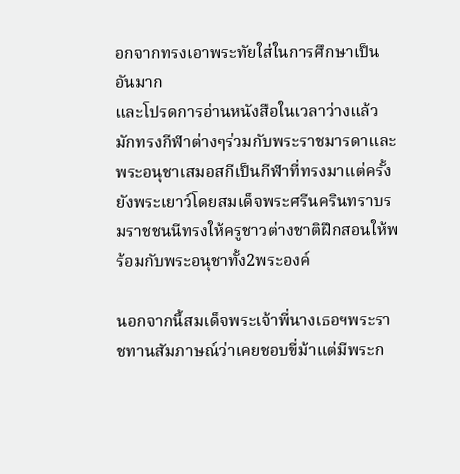อกจากทรงเอาพระทัยใส่ในการศึกษาเป็นอันมาก
และโปรดการอ่านหนังสือในเวลาว่างแล้วมักทรงกีฬาต่างๆร่วมกับพระราชมารดาและพระอนุชาเสมอสกีเป็นกีฬาที่ทรงมาแต่ครั้งยังพระเยาว์โดยสมเด็จพระศรีนครินทราบรมราชชนนีทรงให้ครูชาวต่างชาติฝึกสอนให้พร้อมกับพระอนุชาทั้ง2พระองค์

นอกจากนี้สมเด็จพระเจ้าพี่นางเธอฯพระราชทานสัมภาษณ์ว่าเคยชอบขี่ม้าแต่มีพระก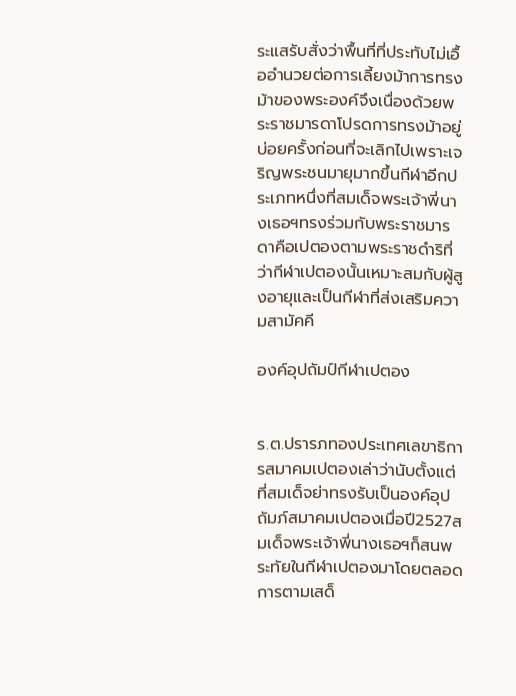ระแสรับสั่งว่าพื้นที่ที่ประทับไม่เอื้ออำนวยต่อการเลี้ยงม้าการทรงม้าของพระองค์จึงเนื่องด้วยพระราชมารดาโปรดการทรงม้าอยู่บ่อยครั้งก่อนที่จะเลิกไปเพราะเจริญพระชนมายุมากขึ้นกีฬาอีกประเภทหนึ่งที่สมเด็จพระเจ้าพี่นางเธอฯทรงร่วมกับพระราชมารดาคือเปตองตามพระราชดำริที่ว่ากีฬาเปตองนั้นเหมาะสมกับผู้สูงอายุและเป็นกีฬาที่ส่งเสริมความสามัคคี

องค์อุปถัมป์กีฬาเปตอง


ร.ต.ปรารภทองประเทศเลขาธิการสมาคมเปตองเล่าว่านับตั้งแต่ที่สมเด็จย่าทรงรับเป็นองค์อุปถัมภ์สมาคมเปตองเมื่อปี2527สมเด็จพระเจ้าพี่นางเธอฯก็สนพระทัยในกีฬาเปตองมาโดยตลอดการตามเสด็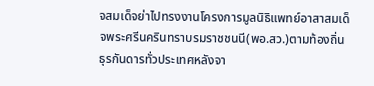จสมเด็จย่าไปทรงงานโครงการมูลนิธิแพทย์อาสาสมเด็จพระศรีนครินทราบรมราชชนนี(พอ.สว.)ตามท้องถิ่นธุรกันดารทั่วประเทศหลังจา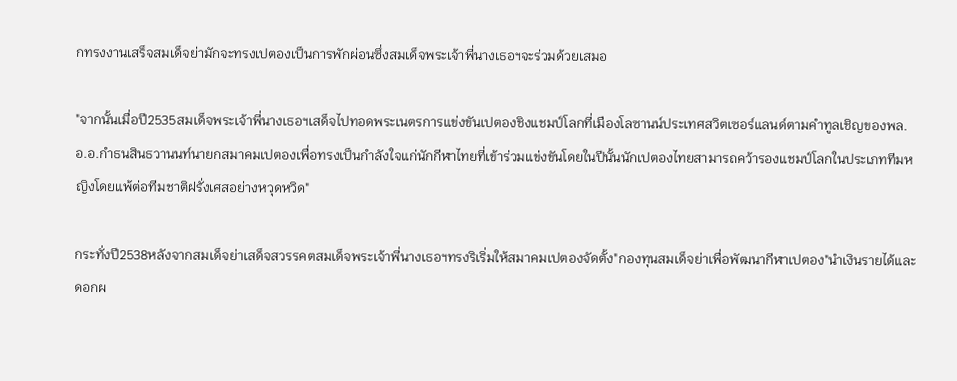กทรงงานเสร็จสมเด็จย่ามักจะทรงเปตองเป็นการพักผ่อนซึ่งสมเด็จพระเจ้าพี่นางเธอฯจะร่วมด้วยเสมอ

"จากนั้นเมื่อปี2535สมเด็จพระเจ้าพี่นางเธอฯเสด็จไปทอดพระเนตรการแข่งขันเปตองชิงแชมป์โลกที่เมืองโลซานน์ประเทศสวิตเซอร์แลนด์ตามคำทูลเชิญของพล.อ.อ.กำธนสินธวานนท์นายกสมาคมเปตองเพื่อทรงเป็นกำลังใจแก่นักกีฬาไทยที่เข้าร่วมแข่งขันโดยในปีนั้นนักเปตองไทยสามารถคว้ารองแชมป์โลกในประเภททีมหญิงโดยแพ้ต่อทีมชาติฝรั่งเศสอย่างหวุดหวิด"

กระทั่งปี2538หลังจากสมเด็จย่าเสด็จสวรรคตสมเด็จพระเจ้าพี่นางเธอฯทรงริเริ่มให้สมาคมเปตองจัดตั้ง"กองทุนสมเด็จย่าเพื่อพัฒนากีฬาเปตอง"นำเงินรายได้และดอกผ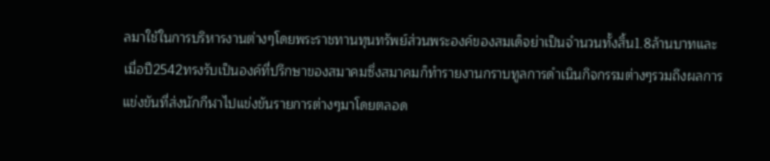ลมาใช้ในการบริหารงานต่างๆโดยพระราชทานทุนทรัพย์ส่วนพระองค์ของสมเด็จย่าเป็นจำนวนทั้งสิ้น1.8ล้านบาทและเมื่อปี2542ทรงรับเป็นองค์ที่ปรึกษาของสมาคมซึ่งสมาคมก็ทำรายงานกราบทูลการดำเนินกิจกรรมต่างๆรวมถึงผลการแข่งขันที่ส่งนักกีฬาไปแข่งขันรายการต่างๆมาโดยตลอด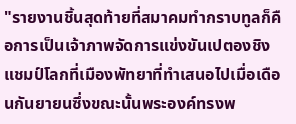"รายงานชิ้นสุดท้ายที่สมาคมทำกราบทูลก็คือการเป็นเจ้าภาพจัดการแข่งขันเปตองชิงแชมป์โลกที่เมืองพัทยาที่ทำเสนอไปเมื่อเดือนกันยายนซึ่งขณะนั้นพระองค์ทรงพ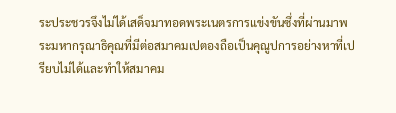ระประชวรจึงไม่ได้เสด็จมาทอดพระเนตรการแข่งขันซึ่งที่ผ่านมาพระมหากรุณาธิคุณที่มีต่อสมาคมเปตองถือเป็นคุณูปการอย่างหาที่เปรียบไม่ได้และทำให้สมาคม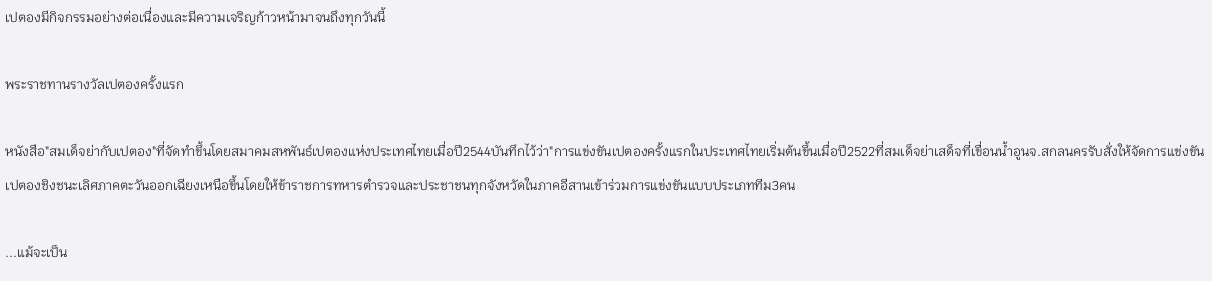เปตองมีกิจกรรมอย่างต่อเนื่องและมีความเจริญก้าวหน้ามาจนถึงทุกวันนี้

พระราชทานรางวัลเปตองครั้งแรก

หนังสือ"สมเด็จย่ากับเปตอง"ที่จัดทำขึ้นโดยสมาคมสหพันธ์เปตองแห่งประเทศไทยเมื่อปี2544บันทึกไว้ว่า"การแข่งขันเปตองครั้งแรกในประเทศไทยเริ่มต้นขึ้นเมื่อปี2522ที่สมเด็จย่าเสด็จที่เขื่อนน้ำอูนจ.สกลนครรับสั่งให้จัดการแข่งขันเปตองชิงชนะเลิศภาคตะวันออกเฉียงเหนือขึ้นโดยให้ข้าราชการทหารตำรวจและประชาชนทุกจังหวัดในภาคอีสานเข้าร่วมการแข่งขันแบบประเภททีม3คน

...แม้จะเป็น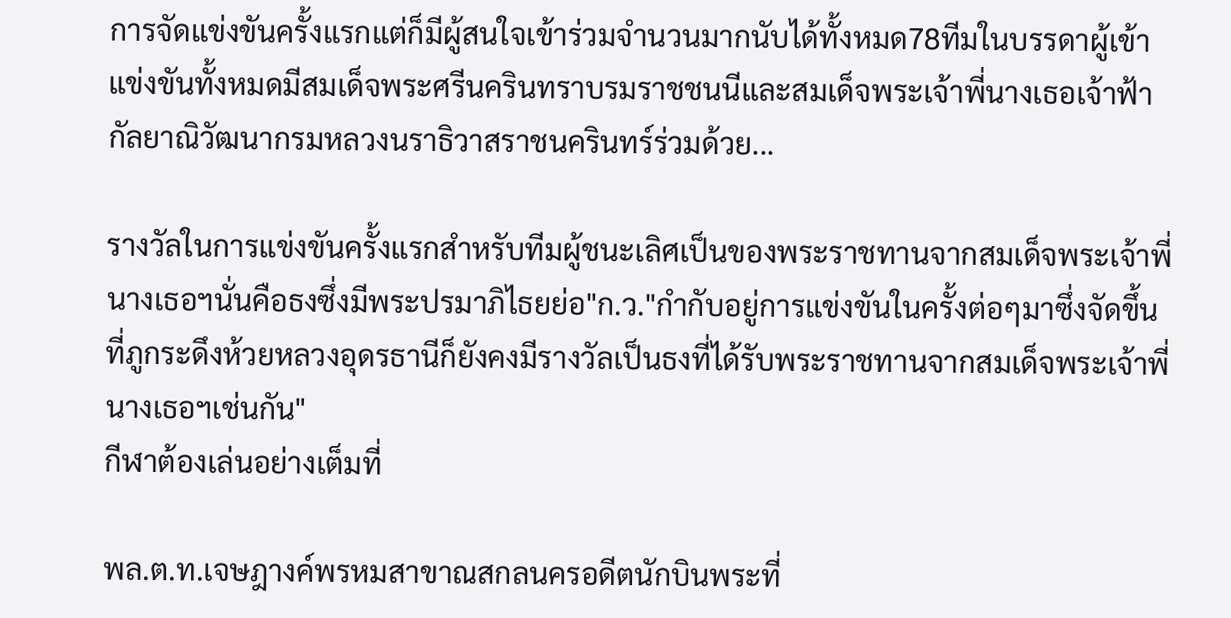การจัดแข่งขันครั้งแรกแต่ก็มีผู้สนใจเข้าร่วมจำนวนมากนับได้ทั้งหมด78ทีมในบรรดาผู้เข้าแข่งขันทั้งหมดมีสมเด็จพระศรีนครินทราบรมราชชนนีและสมเด็จพระเจ้าพี่นางเธอเจ้าฟ้ากัลยาณิวัฒนากรมหลวงนราธิวาสราชนครินทร์ร่วมด้วย...

รางวัลในการแข่งขันครั้งแรกสำหรับทีมผู้ชนะเลิศเป็นของพระราชทานจากสมเด็จพระเจ้าพี่นางเธอฯนั่นคือธงซึ่งมีพระปรมาภิไธยย่อ"ก.ว."กำกับอยู่การแข่งขันในครั้งต่อๆมาซึ่งจัดขึ้นที่ภูกระดึงห้วยหลวงอุดรธานีก็ยังคงมีรางวัลเป็นธงที่ได้รับพระราชทานจากสมเด็จพระเจ้าพี่นางเธอฯเช่นกัน"
กีฬาต้องเล่นอย่างเต็มที่

พล.ต.ท.เจษฎางค์พรหมสาขาณสกลนครอดีตนักบินพระที่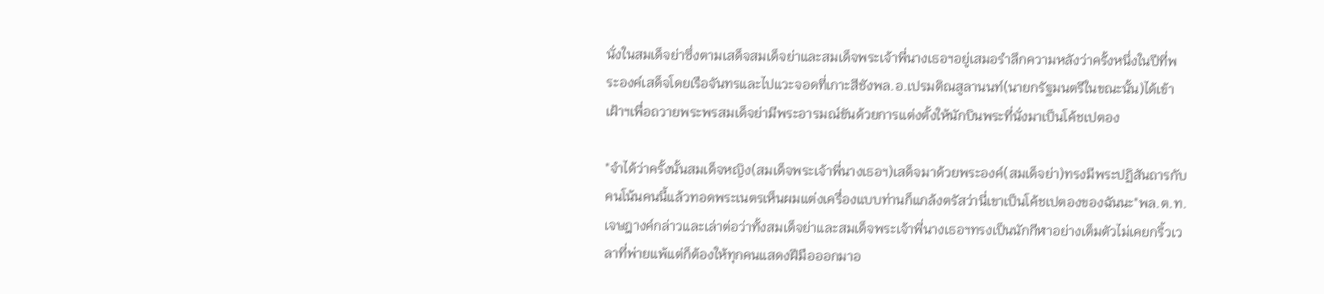นั่งในสมเด็จย่าซึ่งตามเสด็จสมเด็จย่าและสมเด็จพระเจ้าพี่นางเธอฯอยู่เสมอรำลึกความหลังว่าครั้งหนึ่งในปีที่พระองค์เสด็จโดยเรือจันทรและไปแวะจอดที่เกาะสีชังพล.อ.เปรมติณสูลานนท์(นายกรัฐมนตรีในขณะนั้น)ได้เข้าเฝ้าฯเพื่อถวายพระพรสมเด็จย่ามีพระอารมณ์ขันด้วยการแต่งตั้งให้นักบินพระที่นั่งมาเป็นโค้ชเปตอง

"จำได้ว่าครั้งนั้นสมเด็จหญิง(สมเด็จพระเจ้าพี่นางเธอฯ)เสด็จมาด้วยพระองค์(สมเด็จย่า)ทรงมีพระปฏิสันถารกับคนโน้นคนนี้แล้วทอดพระเนตรเห็นผมแต่งเครื่องแบบท่านก็แกล้งตรัสว่านี่เขาเป็นโค้ชเปตองของฉันนะ"พล.ต.ท.เจษฎางค์กล่าวและเล่าต่อว่าทั้งสมเด็จย่าและสมเด็จพระเจ้าพี่นางเธอฯทรงเป็นนักกีฬาอย่างเต็มตัวไม่เคยกริ้วเวลาที่พ่ายแพ้แต่ก็ต้องให้ทุกคนแสดงฝีมือออกมาอ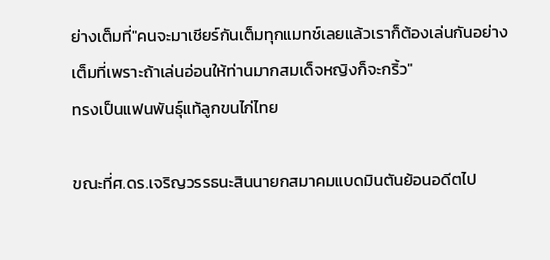ย่างเต็มที่"คนจะมาเชียร์กันเต็มทุกแมทช์เลยแล้วเราก็ต้องเล่นกันอย่างเต็มที่เพราะถ้าเล่นอ่อนให้ท่านมากสมเด็จหญิงก็จะกริ้ว"
ทรงเป็นแฟนพันธุ์แท้ลูกขนไก่ไทย

ขณะที่ศ.ดร.เจริญวรรธนะสินนายกสมาคมแบดมินตันย้อนอดีตไป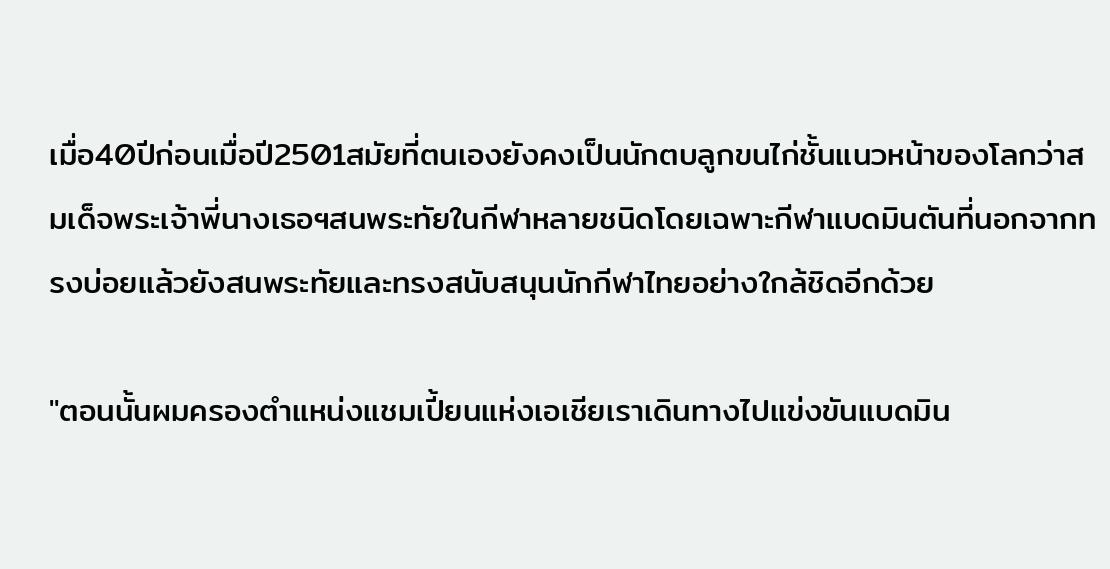เมื่อ40ปีก่อนเมื่อปี2501สมัยที่ตนเองยังคงเป็นนักตบลูกขนไก่ชั้นแนวหน้าของโลกว่าสมเด็จพระเจ้าพี่นางเธอฯสนพระทัยในกีฬาหลายชนิดโดยเฉพาะกีฬาแบดมินตันที่นอกจากทรงบ่อยแล้วยังสนพระทัยและทรงสนับสนุนนักกีฬาไทยอย่างใกล้ชิดอีกด้วย

"ตอนนั้นผมครองตำแหน่งแชมเปี้ยนแห่งเอเชียเราเดินทางไปแข่งขันแบดมิน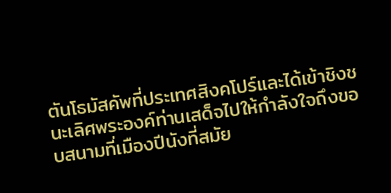ตันโธมัสคัพที่ประเทศสิงคโปร์และได้เข้าชิงชนะเลิศพระองค์ท่านเสด็จไปให้กำลังใจถึงขอบสนามที่เมืองปีนังที่สมัย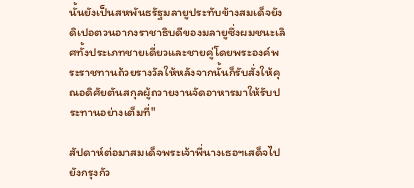นั้นยังเป็นสหพันธรัฐมลายูประทับข้างสมเด็จยังดิเปอตวนอากงราชาธิบดีของมลายูซึ่งผมชนะเลิศทั้งประเภทชายเดี่ยวและชายคู่โดยพระองค์พระราชทานถ้วยรางวัลให้หลังจากนั้นก็รับสั่งให้คุณอดิศัยตันสกุลผู้ถวายงานจัดอาหารมาให้รับประทานอย่างเต็มที่"

สัปดาห์ต่อมาสมเด็จพระเจ้าพี่นางเธอฯเสด็จไปยังกรุงกัว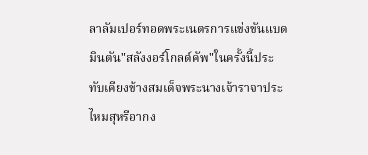ลาลัมเปอร์ทอดพระเนตรการแข่งขันแบดมินตัน"สลังงอร์โกลด์คัพ"ในครั้งนี้ประทับเคียงข้างสมเด็จพระนางเจ้าราจาประไหมสุหรีอากง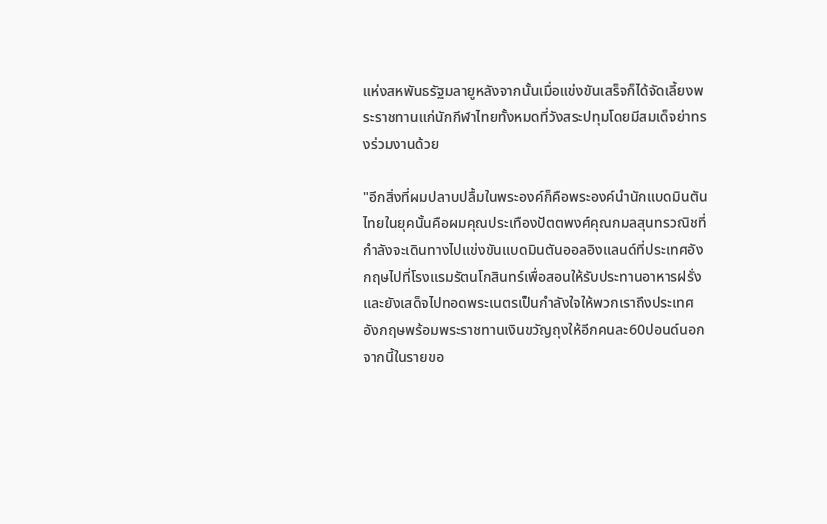แห่งสหพันธรัฐมลายูหลังจากนั้นเมื่อแข่งขันเสร็จก็ได้จัดเลี้ยงพระราชทานแก่นักกีฬาไทยทั้งหมดที่วังสระปทุมโดยมีสมเด็จย่าทรงร่วมงานด้วย

"อีกสิ่งที่ผมปลาบปลื้มในพระองค์ก็คือพระองค์นำนักแบดมินตันไทยในยุคนั้นคือผมคุณประเทืองปัตตพงศ์คุณกมลสุนทรวณิชที่กำลังจะเดินทางไปแข่งขันแบดมินตันออลอิงแลนด์ที่ประเทศอังกฤษไปที่โรงแรมรัตนโกสินทร์เพื่อสอนให้รับประทานอาหารฝรั่งและยังเสด็จไปทอดพระเนตรเป็นกำลังใจให้พวกเราถึงประเทศอังกฤษพร้อมพระราชทานเงินขวัญถุงให้อีกคนละ60ปอนด์นอกจากนี้ในรายขอ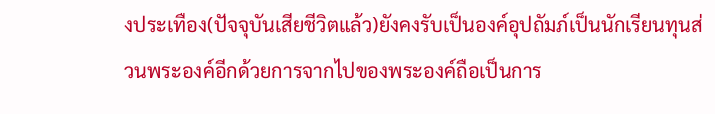งประเทือง(ปัจจุบันเสียชีวิตแล้ว)ยังคงรับเป็นองค์อุปถัมภ์เป็นนักเรียนทุนส่วนพระองค์อีกด้วยการจากไปของพระองค์ถือเป็นการ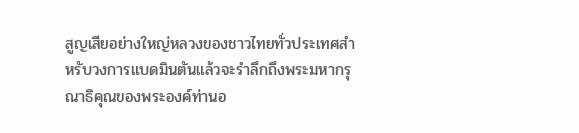สูญเสียอย่างใหญ่หลวงของชาวไทยทั่วประเทศสำหรับวงการแบดมินตันแล้วจะรำลึกถึงพระมหากรุณาธิคุณของพระองค์ท่านอ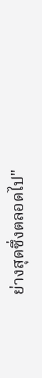ย่างสุดซึ่งตลอดไป"